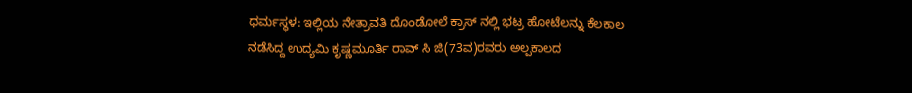ಧರ್ಮಸ್ಥಳ: ಇಲ್ಲಿಯ ನೇತ್ರಾವತಿ ದೊಂಡೋಲೆ ಕ್ರಾಸ್ ನಲ್ಲಿ ಭಟ್ರ ಹೋಟೆಲನ್ನು ಕೆಲಕಾಲ ನಡೆಸಿದ್ದ ಉದ್ಯಮಿ ಕೃಷ್ಣಮೂರ್ತಿ ರಾವ್ ಸಿ ಜಿ(73ವ)ರವರು ಅಲ್ಪಕಾಲದ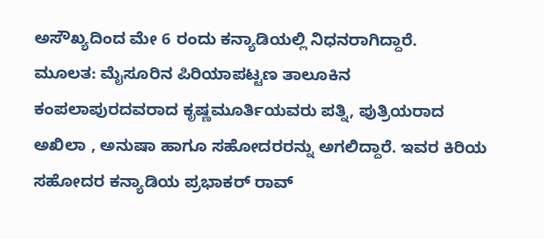ಅಸೌಖ್ಯದಿಂದ ಮೇ 6 ರಂದು ಕನ್ಯಾಡಿಯಲ್ಲಿ ನಿಧನರಾಗಿದ್ದಾರೆ.
ಮೂಲತ: ಮೈಸೂರಿನ ಪಿರಿಯಾಪಟ್ಟಣ ತಾಲೂಕಿನ ಕಂಪಲಾಪುರದವರಾದ ಕೃಷ್ಣಮೂರ್ತಿಯವರು ಪತ್ನಿ, ಪುತ್ರಿಯರಾದ ಅಖಿಲಾ , ಅನುಷಾ ಹಾಗೂ ಸಹೋದರರನ್ನು ಅಗಲಿದ್ದಾರೆ. ಇವರ ಕಿರಿಯ ಸಹೋದರ ಕನ್ಯಾಡಿಯ ಪ್ರಭಾಕರ್ ರಾವ್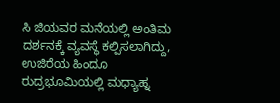ಸಿ ಜಿಯವರ ಮನೆಯಲ್ಲಿ ಅಂತಿಮ ದರ್ಶನಕ್ಕೆ ವ್ಯವಸ್ಥೆ ಕಲ್ಪಿಸಲಾಗಿದ್ದು, ಉಜಿರೆಯ ಹಿಂದೂ ರುದ್ರಭೂಮಿಯಲ್ಲಿ ಮಧ್ಯಾಹ್ನ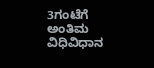3ಗಂಟೆಗೆ ಅಂತಿಮ ವಿಧಿವಿಧಾನ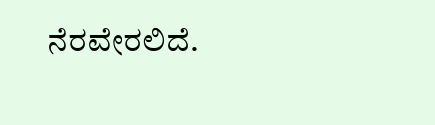ನೆರವೇರಲಿದೆ.